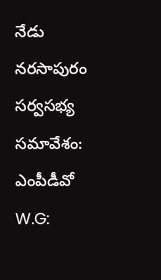నేడు నరసాపురం సర్వసభ్య సమావేశం: ఎంపీడీవో
W.G: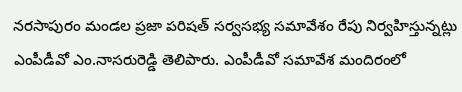నరసాపురం మండల ప్రజా పరిషత్ సర్వసభ్య సమావేశం రేపు నిర్వహిస్తున్నట్లు ఎంపీడీవో ఎం.నాసరురెడ్డి తెలిపారు. ఎంపీడీవో సమావేశ మందిరంలో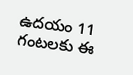ఉదయం 11 గంటలకు ఈ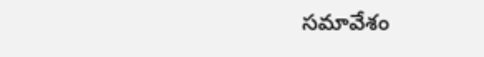సమావేశం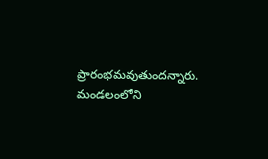ప్రారంభమవుతుందన్నారు. మండలంలోని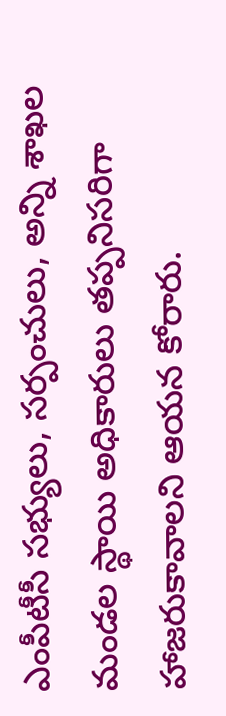ఎంపీటీసీ సభ్యులు, సర్పంచులు, అన్ని శాఖల మండల స్థాయి అధికారులు తప్పనిసరిగా హాజరుకావాలని ఆయన కోరారు.